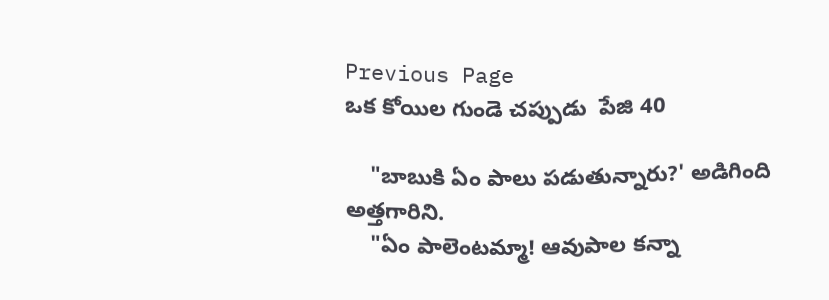Previous Page
ఒక కోయిల గుండె చప్పుడు  పేజి 40

    "బాబుకి ఏం పాలు పడుతున్నారు?' అడిగింది అత్తగారిని.
    "ఏం పాలెంటమ్మా! ఆవుపాల కన్నా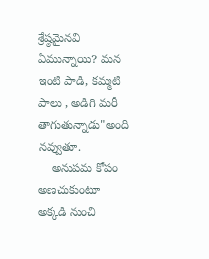శ్రేష్ఠమైనవి ఏమున్నాయి? మన ఇంటి పాడి, కమ్మటి పాలు , అడిగి మరీ తాగుతున్నాడు"అంది నవ్వుతూ.
    అనుపమ కోపం అణచుకుంటూ అక్కడి నుంచి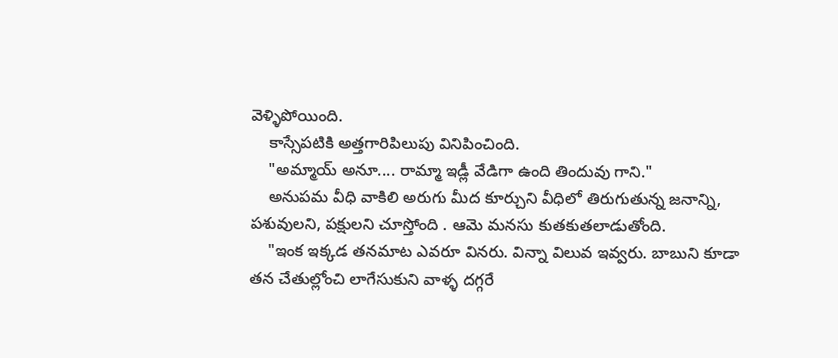వెళ్ళిపోయింది.
    కాస్సేపటికి అత్తగారిపిలుపు వినిపించింది.
    "అమ్మాయ్ అనూ.... రామ్మా ఇడ్లీ వేడిగా ఉంది తిందువు గాని."
    అనుపమ వీధి వాకిలి అరుగు మీద కూర్చుని వీధిలో తిరుగుతున్న జనాన్ని, పశువులని, పక్షులని చూస్తోంది . ఆమె మనసు కుతకుతలాడుతోంది.
    "ఇంక ఇక్కడ తనమాట ఎవరూ వినరు. విన్నా విలువ ఇవ్వరు. బాబుని కూడా తన చేతుల్లోంచి లాగేసుకుని వాళ్ళ దగ్గరే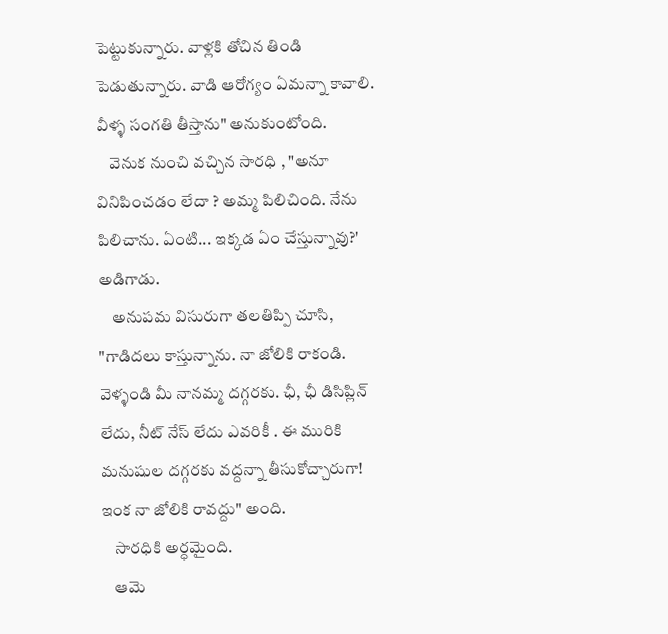పెట్టుకున్నారు. వాళ్లకి తోచిన తిండి పెడుతున్నారు. వాడి ఆరోగ్యం ఏమన్నా కావాలి. వీళ్ళ సంగతి తీస్తాను" అనుకుంటోంది.
    వెనుక నుంచి వచ్చిన సారధి , "అనూ వినిపించడం లేదా ? అమ్మ పిలిచింది. నేను పిలిచాను. ఏంటి... ఇక్కడ ఏం చేస్తున్నావు?' అడిగాడు.
    అనుపమ విసురుగా తలతిప్పి చూసి, "గాడిదలు కాస్తున్నాను. నా జోలికి రాకండి. వెళ్ళండి మీ నానమ్మ దగ్గరకు. ఛీ, ఛీ డిసిప్లిన్ లేదు, నీట్ నేస్ లేదు ఎవరికీ . ఈ మురికి మనుషుల దగ్గరకు వద్దన్నా తీసుకోచ్చారుగా! ఇంక నా జోలికి రావద్దు" అంది.
    సారధికి అర్ధమైంది.
    ఆమె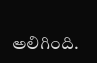అలిగింది.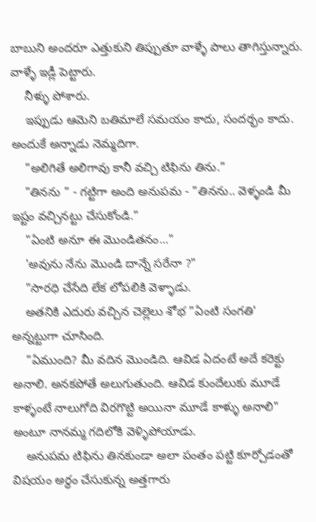బాబుని అందరూ ఎత్తుకుని తిప్పుతూ వాళ్ళే పాలు తాగిస్తున్నారు. వాళ్ళే ఇడ్లీ పెట్టారు.
    నీళ్ళు పోశారు.
    ఇప్పుడు ఆమెని బతిమాలే సమయం కాదు, సందర్భం కాదు. అందుకే అన్నాడు నెమ్మదిగా.
    "అలిగితే అలిగావు కానీ వచ్చి టిఫిను తిను."
    "తినను " - గట్టిగా అంది అనుపమ - "తినను.. వెళ్ళండి మీ ఇష్టం వచ్చినట్టు చేసుకోండి."
    "ఏంటి అనూ ఈ మొండితనం..."
    'అవును నేను మొండి దాన్నే సరేనా ?"
    "సారధి చేసేది లేక లోపలికి వెళ్ళాడు.
    అతనికి ఎదురు వచ్చిన చెల్లెలు శోభ "ఏంటి సంగతి' అన్నట్టుగా చూసింది.
    "ఏముంది? మీ వదిన మొండిది. ఆవిడ ఏదంటే అదే కరెక్టు అనాలి. అనకపోతే అలుగుతుంది. ఆవిడ కుందేలుకు మూడే కాళ్ళంటే నాలుగోది విరగొట్టి అయినా మూడే కాళ్ళు అనాలి" అంటూ నానమ్మ గదిలోకి వెళ్ళిపోయాడు.
    అనుపమ టిఫిను తినకుండా అలా పంతం పట్టి కూర్చోడంతో విషయం అర్ధం చేసుకున్న అత్తగారు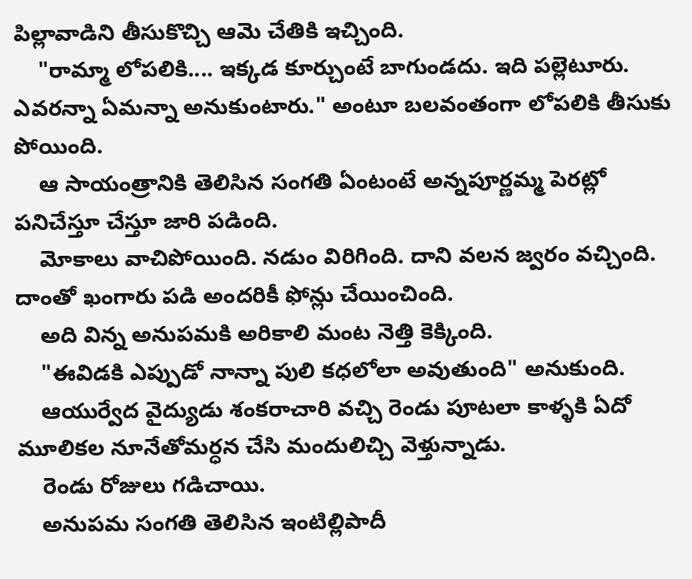పిల్లావాడిని తీసుకొచ్చి ఆమె చేతికి ఇచ్చింది.
    "రామ్మా లోపలికి.... ఇక్కడ కూర్చుంటే బాగుండదు. ఇది పల్లెటూరు. ఎవరన్నా ఏమన్నా అనుకుంటారు." అంటూ బలవంతంగా లోపలికి తీసుకు పోయింది.
    ఆ సాయంత్రానికి తెలిసిన సంగతి ఏంటంటే అన్నపూర్ణమ్మ పెరట్లో పనిచేస్తూ చేస్తూ జారి పడింది.
    మోకాలు వాచిపోయింది. నడుం విరిగింది. దాని వలన జ్వరం వచ్చింది. దాంతో ఖంగారు పడి అందరికీ ఫోన్లు చేయించింది.
    అది విన్న అనుపమకి అరికాలి మంట నెత్తి కెక్కింది.
    "ఈవిడకి ఎప్పుడో నాన్నా పులి కధలోలా అవుతుంది" అనుకుంది.
    ఆయుర్వేద వైద్యుడు శంకరాచారి వచ్చి రెండు పూటలా కాళ్ళకి ఏదో మూలికల నూనేతోమర్ధన చేసి మందులిచ్చి వెళ్తున్నాడు.
    రెండు రోజులు గడిచాయి.
    అనుపమ సంగతి తెలిసిన ఇంటిల్లిపాదీ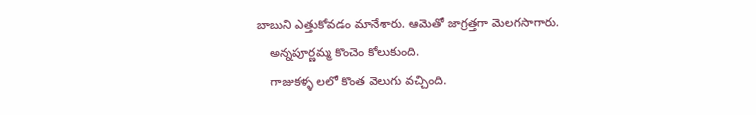బాబుని ఎత్తుకోవడం మానేశారు. ఆమెతో జాగ్రత్తగా మెలగసాగారు.
    అన్నపూర్ణమ్మ కొంచెం కోలుకుంది.
    గాజుకళ్ళ లలో కొంత వెలుగు వచ్చింది.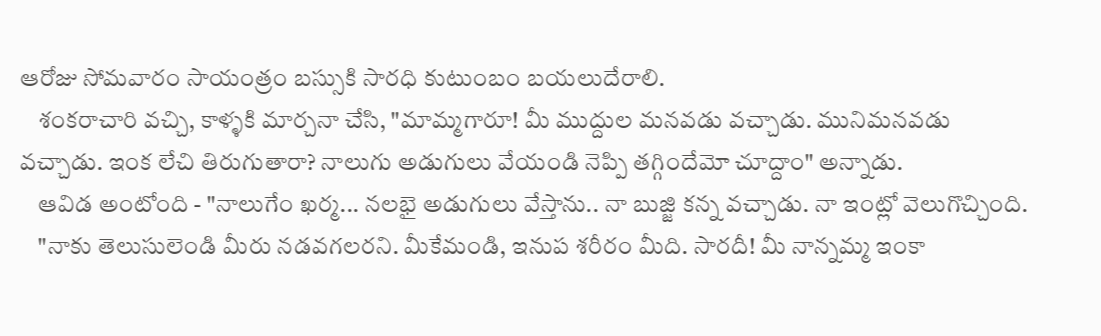ఆరోజు సోమవారం సాయంత్రం బస్సుకి సారధి కుటుంబం బయలుదేరాలి.
    శంకరాచారి వచ్చి, కాళ్ళకి మార్చనా చేసి, "మామ్మగారూ! మీ ముద్దుల మనవడు వచ్చాడు. మునిమనవడు వచ్చాడు. ఇంక లేచి తిరుగుతారా? నాలుగు అడుగులు వేయండి నెప్పి తగ్గిందేమో చూద్దాం" అన్నాడు.
    ఆవిడ అంటోంది - "నాలుగేం ఖర్మ... నలభై అడుగులు వేస్తాను.. నా బుజ్జి కన్న వచ్చాడు. నా ఇంట్లో వెలుగొచ్చింది.
    "నాకు తెలుసులెండి మీరు నడవగలరని. మీకేమండి, ఇనుప శరీరం మీది. సారదీ! మీ నాన్నమ్మ ఇంకా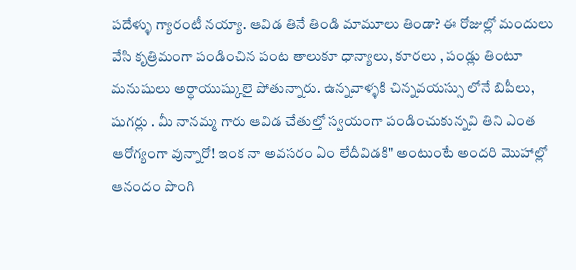పదేళ్ళు గ్యారంటీ నయ్యా. ఆవిడ తినే తిండి మామూలు తిండా? ఈ రోజుల్లో మందులు వేసి కృత్రిమంగా పండించిన పంట తాలుకూ ధాన్యాలు, కూరలు , పండ్లు తింటూ మనుషులు అర్ధాయుష్కులై పోతున్నారు. ఉన్నవాళ్ళకి చిన్నవయస్సు లోనే బిపీలు, షుగర్లు . మీ నానమ్మ గారు ఆవిడ చేతుల్తో స్వయంగా పండించుకున్నవి తిని ఎంత ఆరోగ్యంగా వున్నారో! ఇంక నా అవసరం ఏం లేదీవిడకి" అంటుంటే అందరి మొహాల్లో ఆనందం పొంగి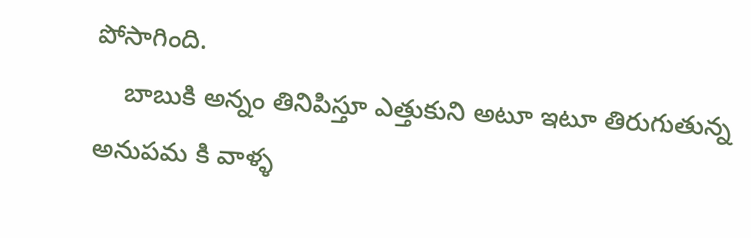పోసాగింది.
    బాబుకి అన్నం తినిపిస్తూ ఎత్తుకుని అటూ ఇటూ తిరుగుతున్న అనుపమ కి వాళ్ళ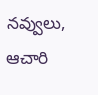నవ్వులు, ఆచారి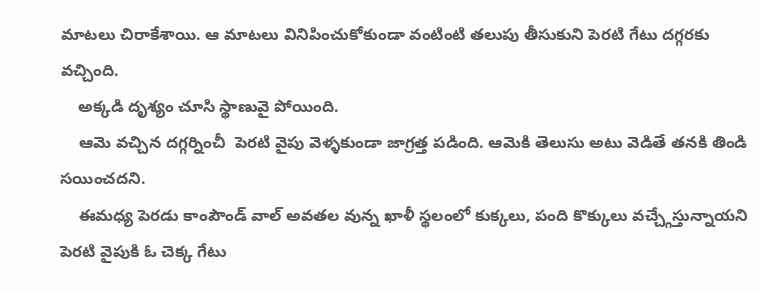మాటలు చిరాకేశాయి. ఆ మాటలు వినిపించుకోకుండా వంటింటి తలుపు తీసుకుని పెరటి గేటు దగ్గరకు వచ్చింది.
    అక్కడి దృశ్యం చూసి స్థాణువై పోయింది.
    ఆమె వచ్చిన దగ్గర్నించీ  పెరటి వైపు వెళ్ళకుండా జాగ్రత్త పడింది. ఆమెకి తెలుసు అటు వెడితే తనకి తిండి సయించదని.
    ఈమధ్య పెరడు కాంపౌండ్ వాల్ అవతల వున్న ఖాళీ స్థలంలో కుక్కలు, పంది కొక్కులు వచ్చ్గేస్తున్నాయని పెరటి వైపుకి ఓ చెక్క గేటు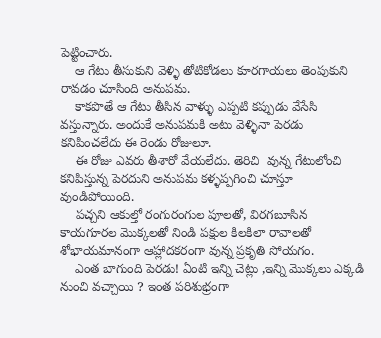పెట్టించారు.
    ఆ గేటు తీసుకుని వెళ్ళి తోటికోడలు కూరగాయలు తెంపుకుని రావడం చూసింది అనుపమ.
    కాకపొతే ఆ గేటు తీసిన వాళ్ళు ఎప్పటి కప్పుడు వేసేసి వస్తున్నారు. అందుకే అనుపమకి అటు వెళ్ళినా పెరడు కనిపించలేదు ఈ రెండు రోజులూ.
    ఈ రోజు ఎవరు తీశారో వేయలేదు. తెరిచి  వున్న గేటులోంచి కనిపిస్తున్న పెరదుని అనుపమ కళ్ళప్పగించి చూస్తూ వుండిపోయింది.
    పచ్చని ఆకుల్తో రంగురంగుల పూలతో, విరగబూసిన కాయగూరల మొక్కలతో నిండి పక్షుల కిలకిలా రావాలతో శోభాయమానంగా ఆహ్లాదకరంగా వున్న ప్రకృతి సోయగం.
    ఎంత బాగుంది పెరడు! ఏంటి ఇన్ని చెట్లు ,ఇన్ని మొక్కలు ఎక్కడి నుంచి వచ్చాయి ? ఇంత పరిశుభ్రంగా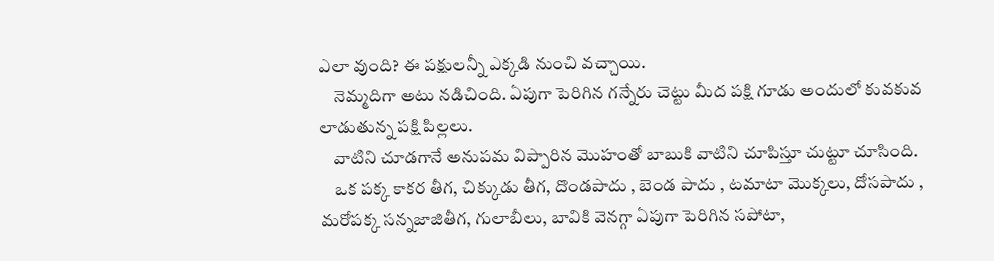ఎలా వుంది? ఈ పక్షులన్నీ ఎక్కడి నుంచి వచ్చాయి.
    నెమ్మదిగా అటు నడిచింది. ఏపుగా పెరిగిన గన్నేరు చెట్టు మీద పక్షి గూడు అందులో కువకువ లాడుతున్న పక్షి పిల్లలు.
    వాటిని చూడగానే అనుపమ విప్పారిన మొహంతో బాబుకి వాటిని చూపిస్తూ చుట్టూ చూసింది.
    ఒక పక్క కాకర తీగ, చిక్కుడు తీగ, దొండపాదు , బెండ పాదు , టమాటా మొక్కలు, దోసపాదు , మరోపక్క సన్నజాజితీగ, గులాబీలు, బావికి వెనగ్గా ఏపుగా పెరిగిన సపోటా,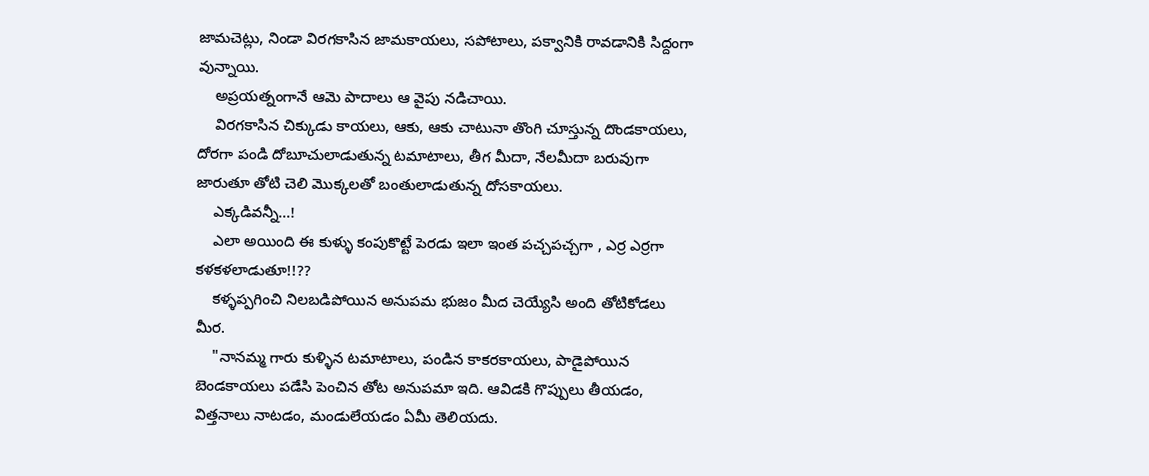జామచెట్లు, నిండా విరగకాసిన జామకాయలు, సపోటాలు, పక్వానికి రావడానికి సిద్దంగా వున్నాయి.
    అప్రయత్నంగానే ఆమె పాదాలు ఆ వైపు నడిచాయి.
    విరగకాసిన చిక్కుడు కాయలు, ఆకు, ఆకు చాటునా తొంగి చూస్తున్న దొండకాయలు, దోరగా పండి దోబూచులాడుతున్న టమాటాలు, తీగ మీదా, నేలమీదా బరువుగా జారుతూ తోటి చెలి మొక్కలతో బంతులాడుతున్న దోసకాయలు.
    ఎక్కడివన్నీ...!
    ఎలా అయింది ఈ కుళ్ళు కంపుకొట్టే పెరడు ఇలా ఇంత పచ్చపచ్చగా , ఎర్ర ఎర్రగా కళకళలాడుతూ!!??
    కళ్ళప్పగించి నిలబడిపోయిన అనుపమ భుజం మీద చెయ్యేసి అంది తోటికోడలు మీర.
    "నానమ్మ గారు కుళ్ళిన టమాటాలు, పండిన కాకరకాయలు, పాడైపోయిన బెండకాయలు పడేసి పెంచిన తోట అనుపమా ఇది. ఆవిడకి గొప్పులు తీయడం, విత్తనాలు నాటడం, మండులేయడం ఏమీ తెలియదు.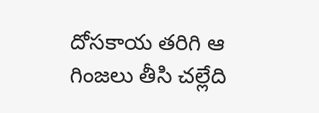దోసకాయ తరిగి ఆ గింజలు తీసి చల్లేది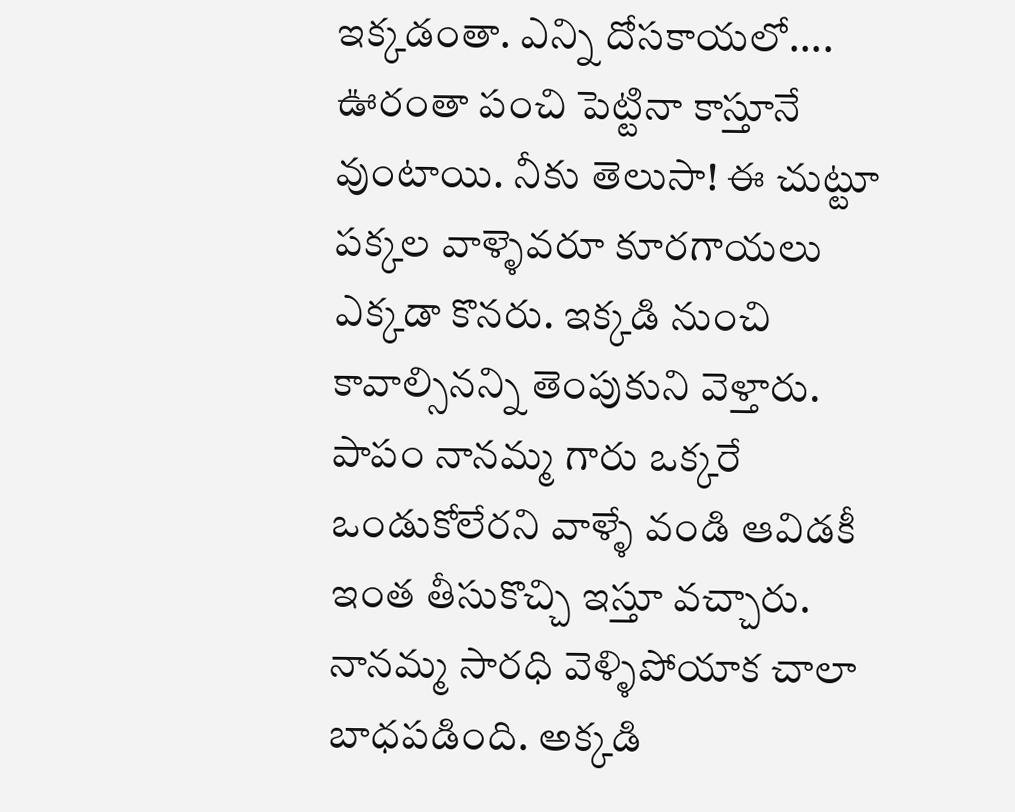ఇక్కడంతా. ఎన్ని దోసకాయలో.... ఊరంతా పంచి పెట్టినా కాస్తూనే వుంటాయి. నీకు తెలుసా! ఈ చుట్టూ పక్కల వాళ్ళెవరూ కూరగాయలు ఎక్కడా కొనరు. ఇక్కడి నుంచి కావాల్సినన్ని తెంపుకుని వెళ్తారు. పాపం నానమ్మ గారు ఒక్కరే ఒండుకోలేరని వాళ్ళే వండి ఆవిడకీ ఇంత తీసుకొచ్చి ఇస్తూ వచ్చారు. నానమ్మ సారధి వెళ్ళిపోయాక చాలా బాధపడింది. అక్కడి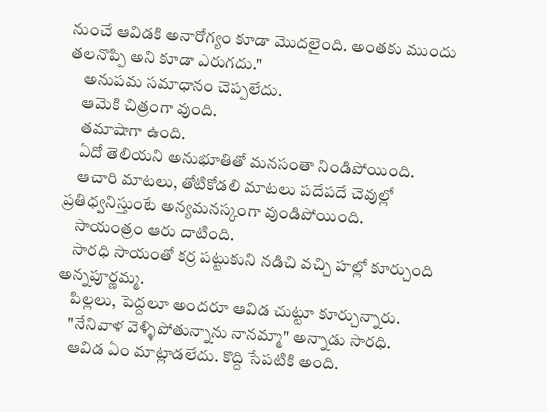నుంచే ఆవిడకి అనారోగ్యం కూడా మొదలైంది. అంతకు ముందు తలనొప్పి అని కూడా ఎరుగదు."
    అనుపమ సమాధానం చెప్పలేదు.
    ఆమెకి చిత్రంగా వుంది.
    తమాషాగా ఉంది.
    ఏదో తెలియని అనుభూతితో మనసంతా నిండిపోయింది.
    ఆచారి మాటలు, తోటికోడలి మాటలు పదేపదే చెవుల్లో ప్రతిధ్వనిస్తుంటే అన్యమనస్కంగా వుండిపోయింది.
    సాయంత్రం ఆరు దాటింది.
    సారధి సాయంతో కర్ర పట్టుకుని నడిచి వచ్చి హల్లో కూర్చుంది అన్నపూర్ణమ్మ.
    పిల్లలు, పెద్దలూ అందరూ ఆవిడ చుట్టూ కూర్చున్నారు.
    "నేనివాళ వెళ్ళిపోతున్నాను నానమ్మా" అన్నాడు సారధి.
    ఆవిడ ఏం మాట్లాడలేదు. కొద్ది సేపటికి అంది.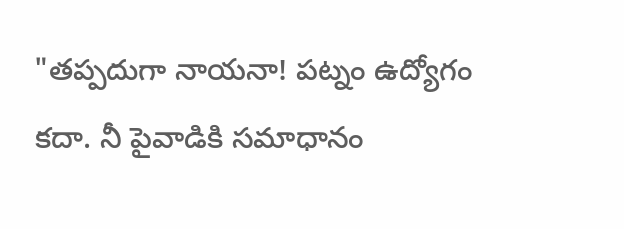"తప్పదుగా నాయనా! పట్నం ఉద్యోగం కదా. నీ పైవాడికి సమాధానం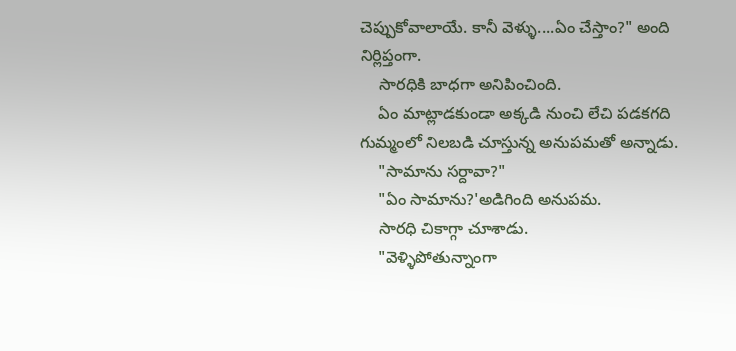చెప్పుకోవాలాయే. కానీ వెళ్ళు....ఏం చేస్తాం?" అంది నిర్లిప్తంగా.
    సారధికి బాధగా అనిపించింది.
    ఏం మాట్లాడకుండా అక్కడి నుంచి లేచి పడకగది గుమ్మంలో నిలబడి చూస్తున్న అనుపమతో అన్నాడు.
    "సామాను సర్దావా?"
    "ఏం సామాను?'అడిగింది అనుపమ.
    సారధి చికాగ్గా చూశాడు.
    "వెళ్ళిపోతున్నాంగా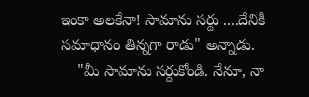ఇంకా అలకేనా! సామాను సర్దు ....దేనికీ సమాధానం తిన్నగా రాడు" అన్నాడు.
    "మీ సామాను సర్దుకోండి. నేనూ, నా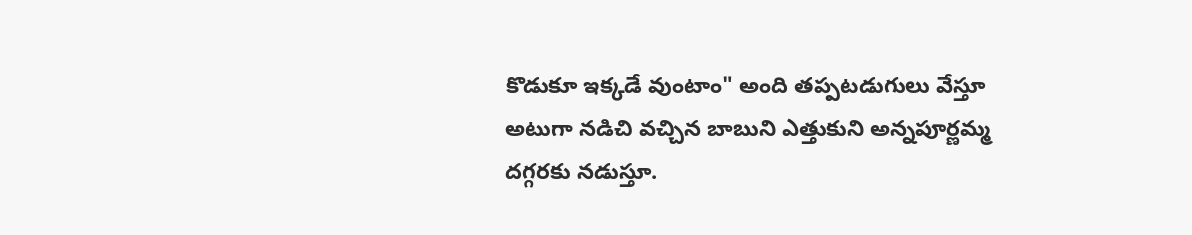కొడుకూ ఇక్కడే వుంటాం" అంది తప్పటడుగులు వేస్తూ అటుగా నడిచి వచ్చిన బాబుని ఎత్తుకుని అన్నపూర్ణమ్మ దగ్గరకు నడుస్తూ.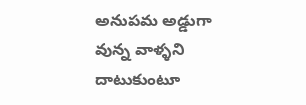అనుపమ అడ్డుగా వున్న వాళ్ళని దాటుకుంటూ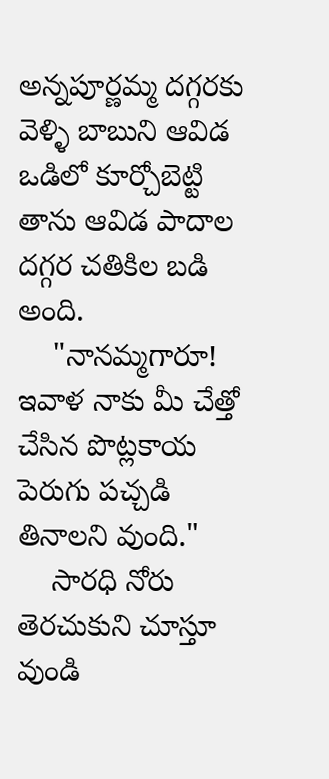అన్నపూర్ణమ్మ దగ్గరకు వెళ్ళి బాబుని ఆవిడ ఒడిలో కూర్చోబెట్టి తాను ఆవిడ పాదాల దగ్గర చతికిల బడి అంది.
    "నానమ్మగారూ! ఇవాళ నాకు మీ చేత్తో చేసిన పొట్లకాయ పెరుగు పచ్చడి తినాలని వుంది."
    సారధి నోరు తెరచుకుని చూస్తూ వుండి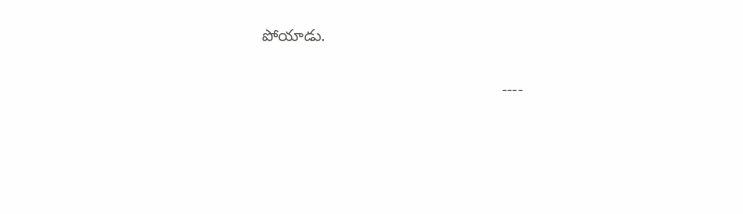పోయాడు.

                                                     ----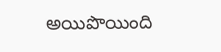అయిపొయింది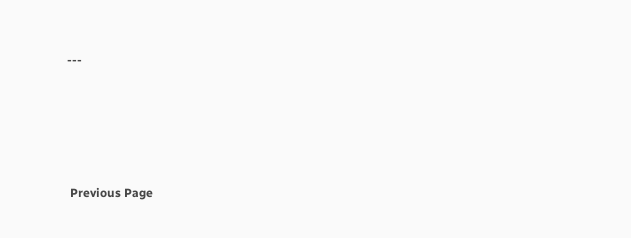---





 Previous Page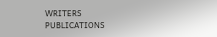WRITERS
PUBLICATIONS